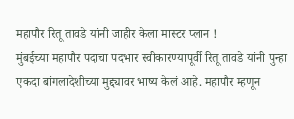महापौर रितू तावडे यांनी जाहीर केला मास्टर प्लान !
मुंबईच्या महापौर पदाचा पदभार स्वीकारण्यापूर्वी रितू तावडे यांनी पुन्हा एकदा बांगलादेशीच्या मुद्द्यावर भाष्य केलं आहे. महापौर म्हणून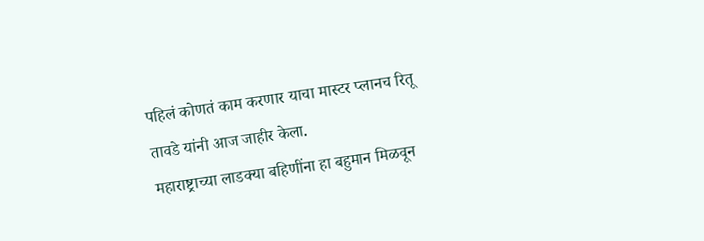पहिलं कोणतं काम करणार याचा मास्टर प्लानच रितू तावडे यांनी आज जाहीर केला.
महाराष्ट्राच्या लाडक्या बहिणींना हा बहुमान मिळवून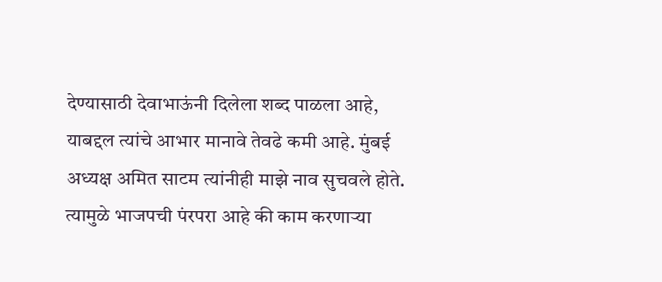देण्यासाठी देवाभाऊंनी दिलेला शब्द पाळला आहे, याबद्दल त्यांचे आभार मानावे तेवढे कमी आहे. मुंबई अध्यक्ष अमित साटम त्यांनीही माझे नाव सुचवले होते. त्यामुळे भाजपची पंरपरा आहे की काम करणाऱ्या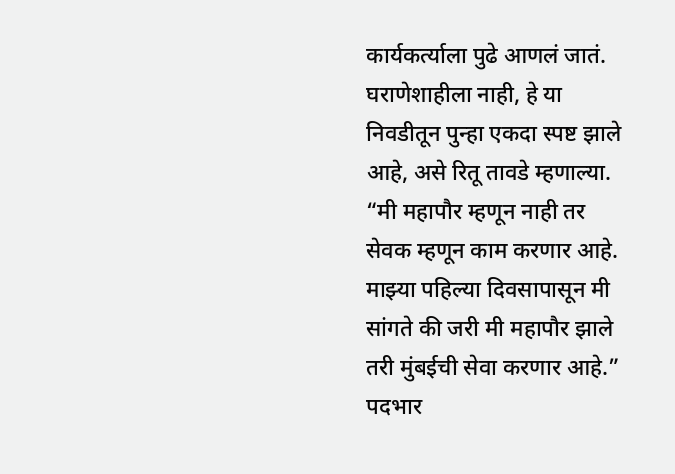कार्यकर्त्याला पुढे आणलं जातं. घराणेशाहीला नाही, हे या निवडीतून पुन्हा एकदा स्पष्ट झाले आहे, असे रितू तावडे म्हणाल्या.
“मी महापौर म्हणून नाही तर सेवक म्हणून काम करणार आहे. माझ्या पहिल्या दिवसापासून मी सांगते की जरी मी महापौर झाले तरी मुंबईची सेवा करणार आहे.” पदभार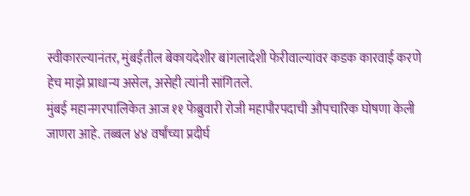स्वीकारल्यानंतर, मुंबईतील बेकायदेशीर बांगलादेशी फेरीवाल्यांवर कडक कारवाई करणे हेच माझे प्राधान्य असेल, असेही त्यांनी सांगितले.
मुंबई महानगरपालिकेत आज ११ फेब्रुवारी रोजी महापौरपदाची औपचारिक घोषणा केली जाणरा आहे. तब्बल ४४ वर्षांच्या प्रदीर्घ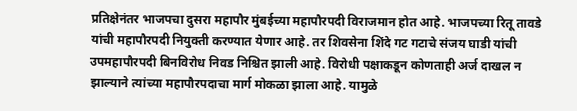प्रतिक्षेनंतर भाजपचा दुसरा महापौर मुंबईच्या महापौरपदी विराजमान होत आहे. भाजपच्या रितू तावडे यांची महापौरपदी नियुक्ती करण्यात येणार आहे. तर शिवसेना शिंदे गट गटाचे संजय घाडी यांची उपमहापौरपदी बिनविरोध निवड निश्चित झाली आहे. विरोधी पक्षाकडून कोणताही अर्ज दाखल न झाल्याने त्यांच्या महापौरपदाचा मार्ग मोकळा झाला आहे. यामुळे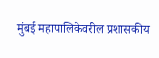मुंबई महापालिकेवरील प्रशासकीय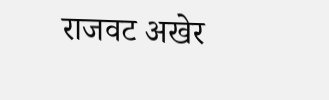राजवट अखेर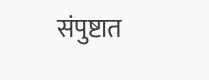संपुष्टात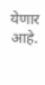येणार आहे.